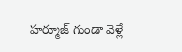హర్మూజ్ గుండా వెళ్లే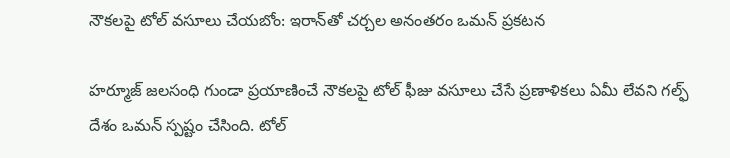నౌకలపై టోల్ వసూలు చేయబోం: ఇరాన్‌తో చర్చల అనంతరం ఒమన్ ప్రకటన

హర్మూజ్ జలసంధి గుండా ప్రయాణించే నౌకలపై టోల్ ఫీజు వసూలు చేసే ప్రణాళికలు ఏమీ లేవని గల్ఫ్ దేశం ఒమన్ స్పష్టం చేసింది. టోల్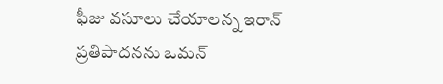ఫీజు వసూలు చేయాలన్న ఇరాన్ ప్రతిపాదనను ఒమన్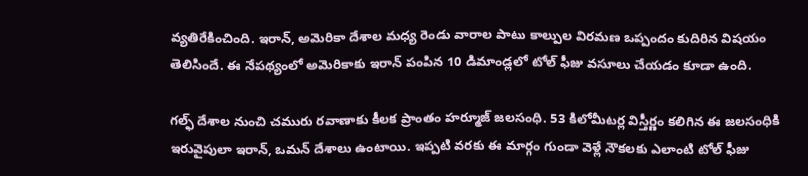వ్యతిరేకించింది. ఇరాన్, అమెరికా దేశాల మధ్య రెండు వారాల పాటు కాల్పుల విరమణ ఒప్పందం కుదిరిన విషయం తెలిసిందే. ఈ నేపథ్యంలో అమెరికాకు ఇరాన్ పంపిన 10 డిమాండ్లలో టోల్ ఫీజు వసూలు చేయడం కూడా ఉంది.

గల్ఫ్ దేశాల నుంచి చమురు రవాణాకు కీలక ప్రాంతం హర్మూజ్ జలసంధి. 53 కిలోమీటర్ల విస్తీర్ణం కలిగిన ఈ జలసంధికి ఇరువైపులా ఇరాన్, ఒమన్ దేశాలు ఉంటాయి. ఇప్పటి వరకు ఈ మార్గం గుండా వెళ్లే నౌకలకు ఎలాంటి టోల్ ఫీజు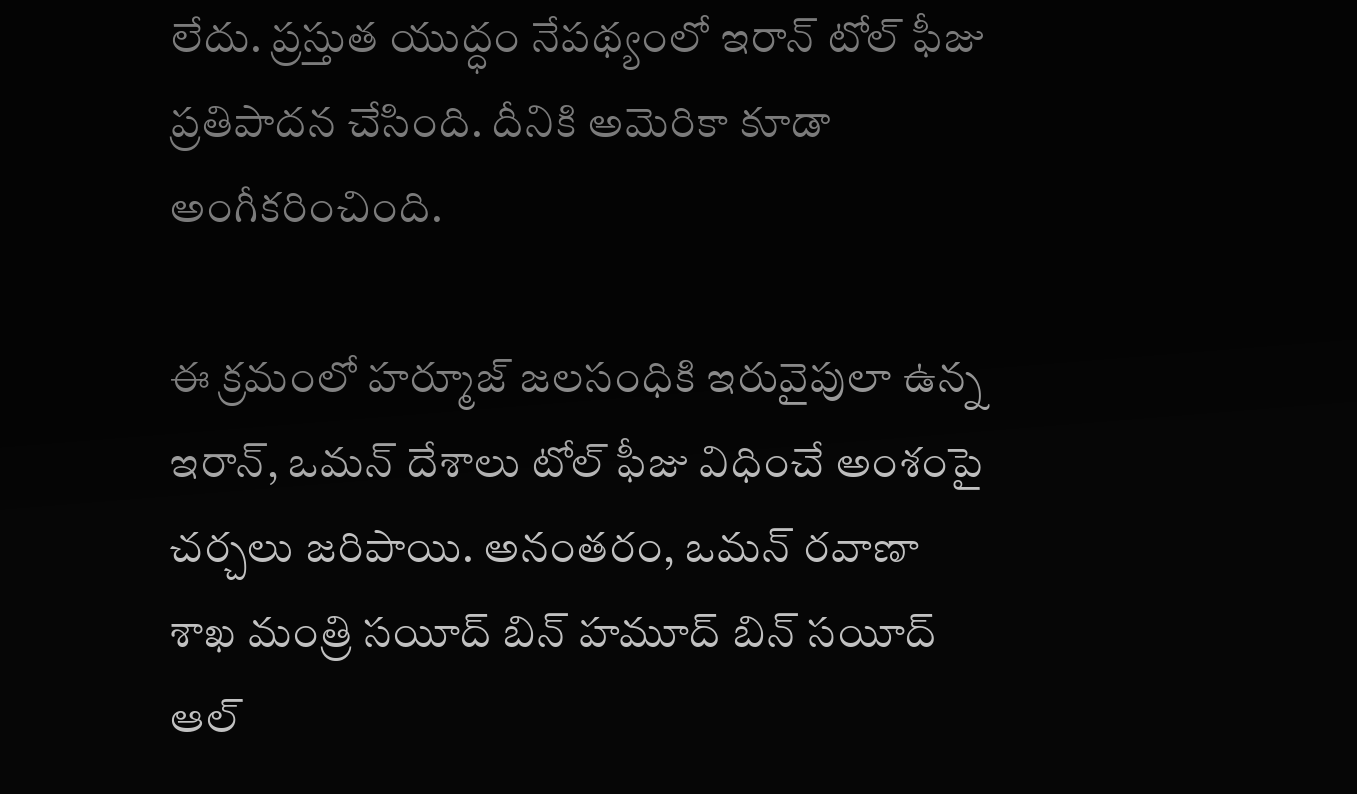లేదు. ప్రస్తుత యుద్ధం నేపథ్యంలో ఇరాన్ టోల్ ఫీజు ప్రతిపాదన చేసింది. దీనికి అమెరికా కూడా అంగీకరించింది.

ఈ క్రమంలో హర్మూజ్ జలసంధికి ఇరువైపులా ఉన్న ఇరాన్, ఒమన్ దేశాలు టోల్ ఫీజు విధించే అంశంపై చర్చలు జరిపాయి. అనంతరం, ఒమన్ రవాణా శాఖ మంత్రి సయీద్ బిన్ హమూద్ బిన్ సయీద్ ఆల్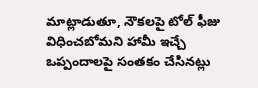మాట్లాడుతూ, నౌకలపై టోల్ ఫీజు విధించబోమని హామీ ఇచ్చే ఒప్పందాలపై సంతకం చేసినట్లు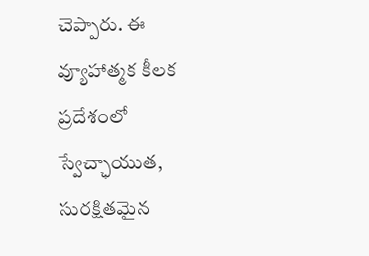చెప్పారు. ఈ వ్యూహాత్మక కీలక ప్రదేశంలో స్వేచ్ఛాయుత, సురక్షితమైన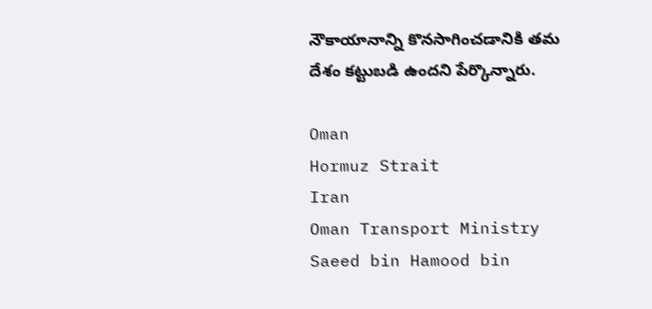నౌకాయానాన్ని కొనసాగించడానికి తమ దేశం కట్టుబడి ఉందని పేర్కొన్నారు.

Oman
Hormuz Strait
Iran
Oman Transport Ministry
Saeed bin Hamood bin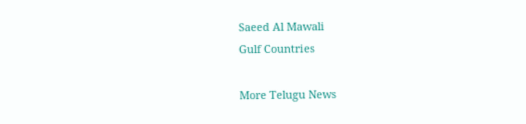Saeed Al Mawali
Gulf Countries

More Telugu News